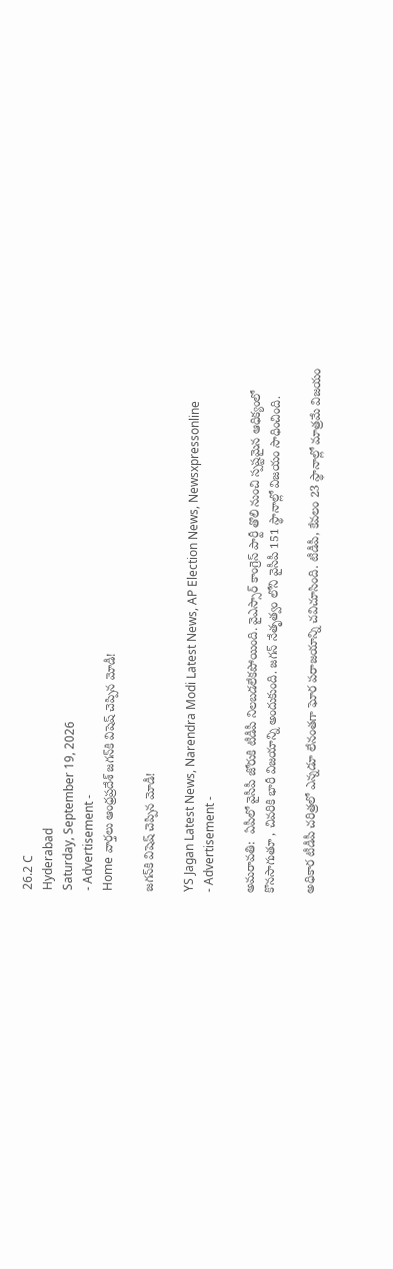26.2 C
Hyderabad
Saturday, September 19, 2026
- Advertisement -
Home వార్తలు ఆంధ్రప్రదేశ్ జగన్‌కి విషెష్ చెప్పిన మోడీ!

జగన్‌కి విషెష్ చెప్పిన మోడీ!

YS Jagan Latest News, Narendra Modi Latest News, AP Election News, Newsxpressonline
- Advertisement -

అమరావతి:  ఏపీలో వైసీపీ జోరుకి టీడీపీ నిలబడలేకపోయింది. వైఎస్సార్ కాంగ్రెస్ పార్టీ తొలి నుంచి స్పష్టమైన ఆధిక్యంలో కొనసాగుతూ , చివరికి భారీ విజయాన్ని అందుకుంది. జగన్ నేతృత్వం లోని వైసీపీ 151 స్థానాల్లో విజయం సాధించింది.

అధికార టీడీపీ చరిత్రలో ఎన్నడూ లేనంతగా ఘోర పరాజయాన్ని చవిచూసింది. టీడీపీ, కేవలం 23 స్థానాల్లో మాత్రమే విజయం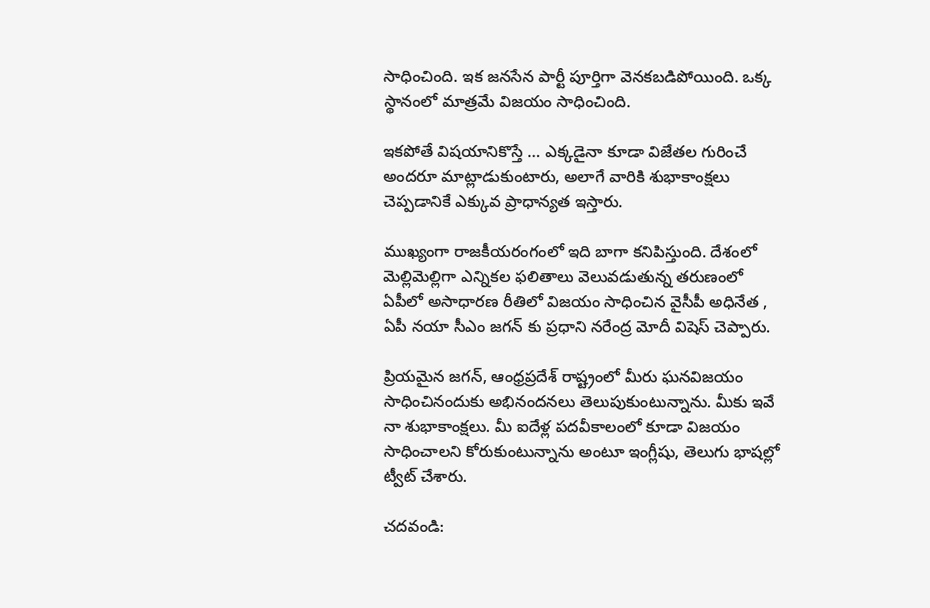సాధించింది. ఇక జనసేన పార్టీ పూర్తిగా వెనకబడిపోయింది. ఒక్క స్థానంలో మాత్రమే విజయం సాధించింది.

ఇకపోతే విషయానికొస్తే … ఎక్కడైనా కూడా విజేతల గురించే అందరూ మాట్లాడుకుంటారు, అలాగే వారికి శుభాకాంక్షలు చెప్పడానికే ఎక్కువ ప్రాధాన్యత ఇస్తారు.

ముఖ్యంగా రాజకీయరంగంలో ఇది బాగా కనిపిస్తుంది. దేశంలో మెల్లిమెల్లిగా ఎన్నికల ఫలితాలు వెలువడుతున్న తరుణంలో ఏపీలో అసాధారణ రీతిలో విజయం సాధించిన వైసీపీ అధినేత , ఏపీ నయా సీఎం జగన్ కు ప్రధాని నరేంద్ర మోదీ విషెస్ చెప్పారు.

ప్రియమైన జగన్, ఆంధ్రప్రదేశ్ రాష్ట్రంలో మీరు ఘనవిజయం సాధించినందుకు అభినందనలు తెలుపుకుంటున్నాను. మీకు ఇవే నా శుభాకాంక్షలు. మీ ఐదేళ్ల పదవీకాలంలో కూడా విజయం సాధించాలని కోరుకుంటున్నాను అంటూ ఇంగ్లీషు, తెలుగు భాషల్లో ట్వీట్ చేశారు.

చదవండి: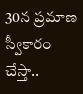30న ప్రమాణ స్వీకారం చేస్తా..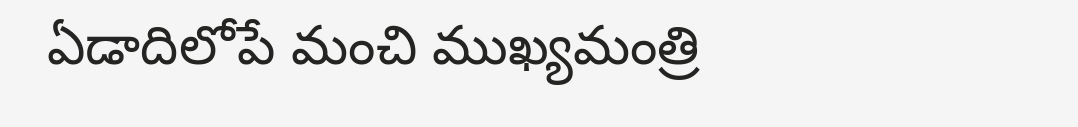ఏడాదిలోపే మంచి ముఖ్యమంత్రి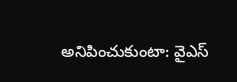అనిపించుకుంటా: వైఎస్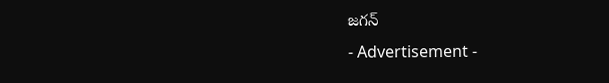జగన్
- Advertisement -